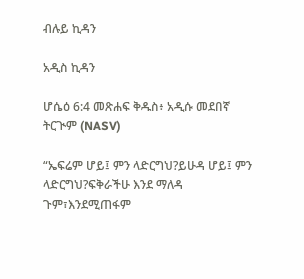ብሉይ ኪዳን

አዲስ ኪዳን

ሆሴዕ 6:4 መጽሐፍ ቅዱስ፥ አዲሱ መደበኛ ትርጒም (NASV)

“ኤፍሬም ሆይ፤ ምን ላድርግህ?ይሁዳ ሆይ፤ ምን ላድርግህ?ፍቅራችሁ እንደ ማለዳ ጉም፣እንደሚጠፋም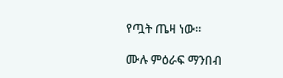የጧት ጤዛ ነው።

ሙሉ ምዕራፍ ማንበብ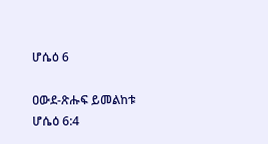ሆሴዕ 6

ዐውደ-ጽሑፍ ይመልከቱ ሆሴዕ 6:4